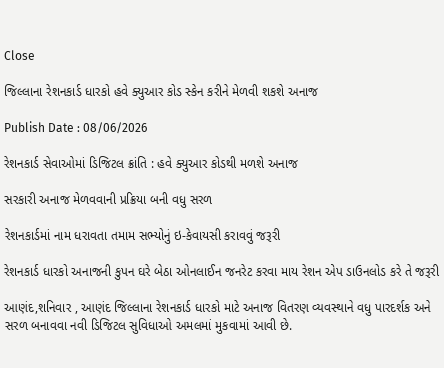Close

જિલ્લાના રેશનકાર્ડ ધારકો હવે ક્યુઆર કોડ સ્કેન કરીને મેળવી શકશે અનાજ

Publish Date : 08/06/2026

રેશનકાર્ડ સેવાઓમાં ડિજિટલ ક્રાંતિ : હવે ક્યુઆર કોડથી મળશે અનાજ

સરકારી અનાજ મેળવવાની પ્રક્રિયા બની વધુ સરળ

રેશનકાર્ડમાં નામ ધરાવતા તમામ સભ્યોનું ઇ-કેવાયસી કરાવવું જરૂરી

રેશનકાર્ડ ધારકો અનાજની કુપન ઘરે બેઠા ઓનલાઈન જનરેટ કરવા માય રેશન એપ ડાઉનલોડ કરે તે જરૂરી

આણંદ,શનિવાર , આણંદ જિલ્લાના રેશનકાર્ડ ધારકો માટે અનાજ વિતરણ વ્યવસ્થાને વધુ પારદર્શક અને સરળ બનાવવા નવી ડિજિટલ સુવિધાઓ અમલમાં મુકવામાં આવી છે.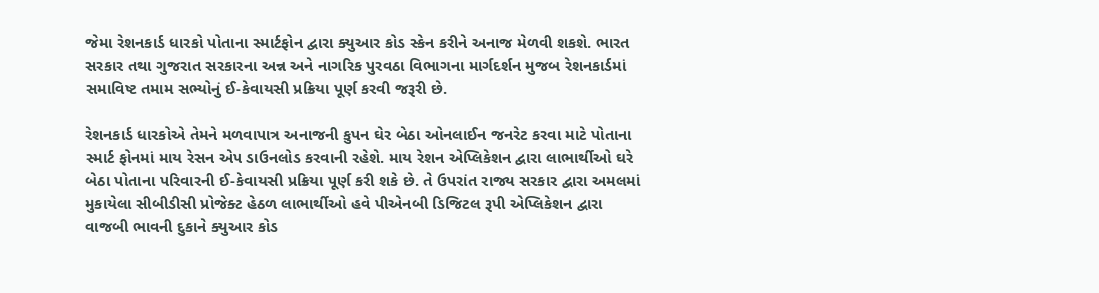જેમા રેશનકાર્ડ ધારકો પોતાના સ્માર્ટફોન દ્વારા ક્યુઆર કોડ સ્કેન કરીને અનાજ મેળવી શકશે. ભારત સરકાર તથા ગુજરાત સરકારના અન્ન અને નાગરિક પુરવઠા વિભાગના માર્ગદર્શન મુજબ રેશનકાર્ડમાં સમાવિષ્ટ તમામ સભ્યોનું ઈ-કેવાયસી પ્રક્રિયા પૂર્ણ કરવી જરૂરી છે.

રેશનકાર્ડ ધારકોએ તેમને મળવાપાત્ર અનાજની કુપન ઘેર બેઠા ઓનલાઈન જનરેટ કરવા માટે પોતાના સ્માર્ટ ફોનમાં માય રેસન એપ ડાઉનલોડ કરવાની રહેશે. માય રેશન એપ્લિકેશન દ્વારા લાભાર્થીઓ ઘરે બેઠા પોતાના પરિવારની ઈ-કેવાયસી પ્રક્રિયા પૂર્ણ કરી શકે છે. તે ઉપરાંત રાજ્ય સરકાર દ્વારા અમલમાં મુકાયેલા સીબીડીસી પ્રોજેક્ટ હેઠળ લાભાર્થીઓ હવે પીએનબી ડિજિટલ રૂપી એપ્લિકેશન દ્વારા વાજબી ભાવની દુકાને ક્યુઆર કોડ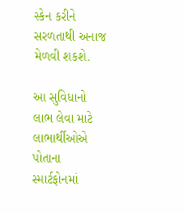સ્કેન કરીને સરળતાથી અનાજ મેળવી શકશે.

આ સુવિધાનો લાભ લેવા માટે લાભાર્થીઓએ પોતાના સ્માર્ટફોનમાં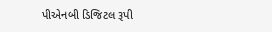પીએનબી ડિજિટલ રૂપી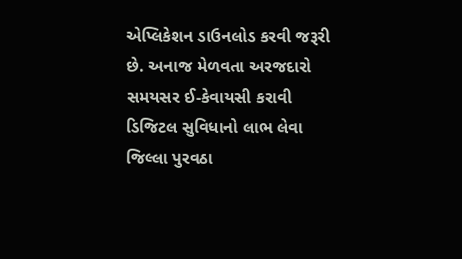એપ્લિકેશન ડાઉનલોડ કરવી જરૂરી છે. અનાજ મેળવતા અરજદારો સમયસર ઈ-કેવાયસી કરાવી ડિજિટલ સુવિધાનો લાભ લેવા જિલ્લા પુરવઠા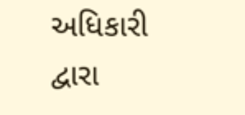અધિકારી દ્વારા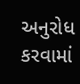અનુરોધ કરવામાં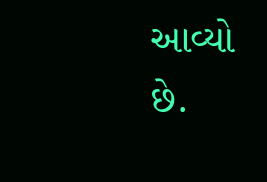આવ્યો છે.